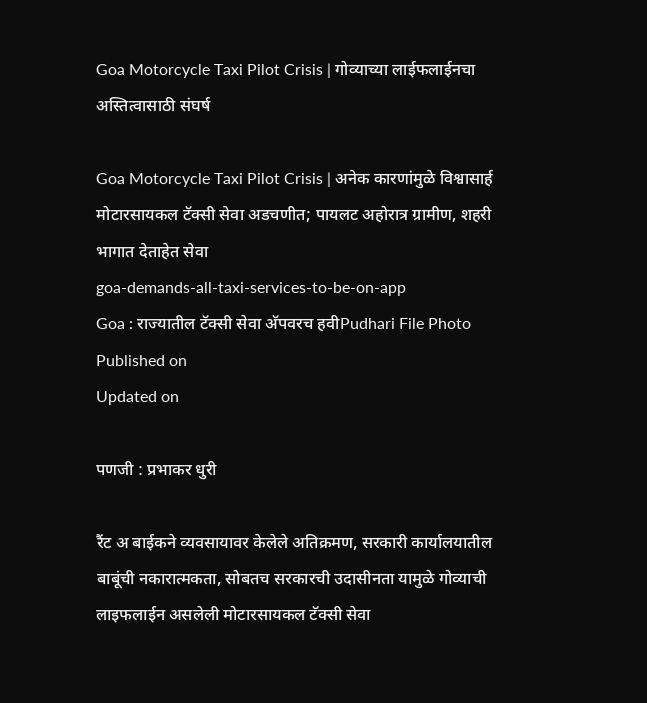Goa Motorcycle Taxi Pilot Crisis | गोव्याच्या लाईफलाईनचा अस्तित्वासाठी संघर्ष

Goa Motorcycle Taxi Pilot Crisis | अनेक कारणांमुळे विश्वासार्ह मोटारसायकल टॅक्सी सेवा अडचणीत; पायलट अहोरात्र ग्रामीण, शहरी भागात देताहेत सेवा
goa-demands-all-taxi-services-to-be-on-app
Goa : राज्यातील टॅक्सी सेवा अ‍ॅपवरच हवीPudhari File Photo
Published on
Updated on

पणजी : प्रभाकर धुरी

रैंट अ बाईकने व्यवसायावर केलेले अतिक्रमण, सरकारी कार्यालयातील बाबूंची नकारात्मकता, सोबतच सरकारची उदासीनता यामुळे गोव्याची लाइफलाईन असलेली मोटारसायकल टॅक्सी सेवा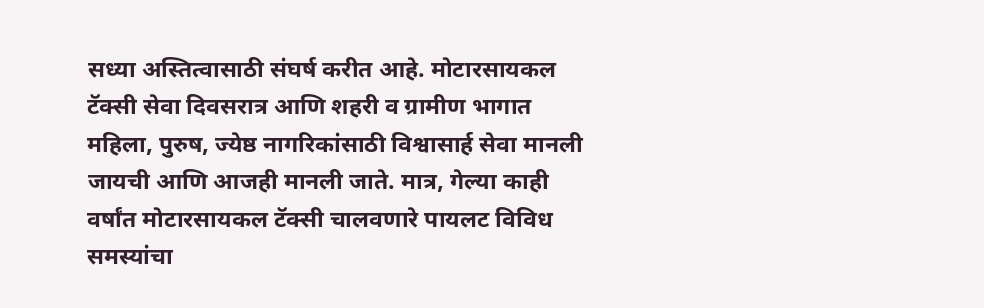सध्या अस्तित्वासाठी संघर्ष करीत आहे. मोटारसायकल टॅक्सी सेवा दिवसरात्र आणि शहरी व ग्रामीण भागात महिला, पुरुष, ज्येष्ठ नागरिकांसाठी विश्वासार्ह सेवा मानली जायची आणि आजही मानली जाते. मात्र, गेल्या काही वर्षांत मोटारसायकल टॅक्सी चालवणारे पायलट विविध समस्यांचा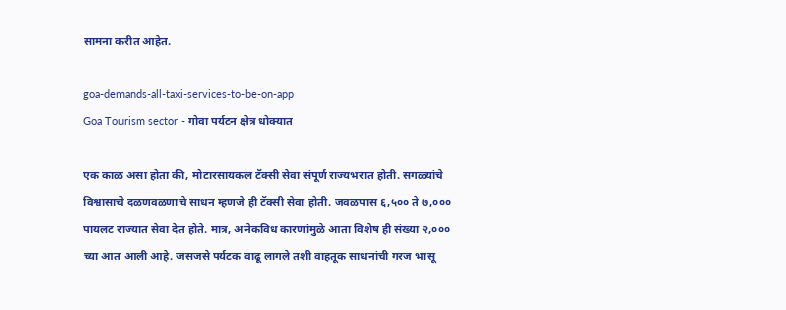सामना करीत आहेत.

goa-demands-all-taxi-services-to-be-on-app
Goa Tourism sector - गोवा पर्यटन क्षेत्र धोक्यात

एक काळ असा होता की, मोटारसायकल टॅक्सी सेवा संपूर्ण राज्यभरात होती. सगळ्यांचे विश्वासाचे दळणवळणाचे साधन म्हणजे ही टॅक्सी सेवा होती. जवळपास ६,५०० ते ७,००० पायलट राज्यात सेवा देत होते. मात्र, अनेकविध कारणांमुळे आता विशेष ही संख्या २,००० च्या आत आली आहे. जसजसे पर्यटक वाढू लागले तशी वाहतूक साधनांची गरज भासू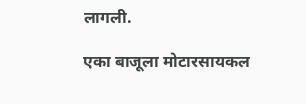लागली.

एका बाजूला मोटारसायकल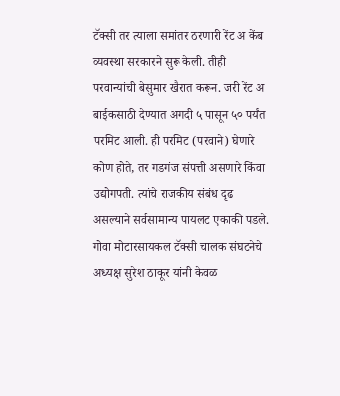टॅक्सी तर त्याला समांतर ठरणारी रेंट अ केंब व्यवस्था सरकारने सुरू केली. तीही परवान्यांची बेसुमार खैरात करून. जरी रेंट अ बाईकसाठी देण्यात अगदी ५ पासून ५० पर्यंत परमिट आली. ही परमिट (परवाने) घेणारे कोण होते, तर गडगंज संपत्ती असणारे किंवा उद्योगपती. त्यांचे राजकीय संबंध दृढ असल्याने सर्वसामान्य पायलट एकाकी पडले. गोवा मोटारसायकल टॅक्सी चालक संघटनेचे अध्यक्ष सुरेश ठाकूर यांनी केवळ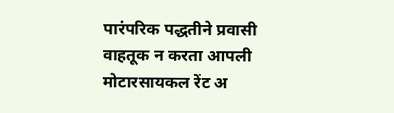पारंपरिक पद्धतीने प्रवासी वाहतूक न करता आपली मोटारसायकल रेंट अ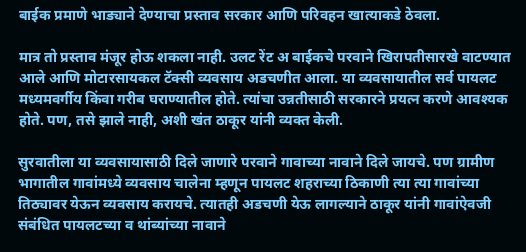बाईक प्रमाणे भाड्याने देण्याचा प्रस्ताव सरकार आणि परिवहन खात्याकडे ठेवला.

मात्र तो प्रस्ताव मंजूर होऊ शकला नाही. उलट रेंट अ बाईकचे परवाने खिरापतीसारखे वाटण्यात आले आणि मोटारसायकल टॅक्सी व्यवसाय अडचणीत आला. या व्यवसायातील सर्व पायलट मध्यमवर्गीय किंवा गरीब घराण्यातील होते. त्यांचा उन्नतीसाठी सरकारने प्रयत्न करणे आवश्यक होते. पण, तसे झाले नाही, अशी खंत ठाकूर यांनी व्यक्त केली.

सुरवातीला या व्यवसायासाठी दिले जाणारे परवाने गावाच्या नावाने दिले जायचे. पण ग्रामीण भागातील गावांमध्ये व्यवसाय चालेना म्हणून पायलट शहराच्या ठिकाणी त्या त्या गावांच्या तिठ्यावर येऊन व्यवसाय करायचे. त्यातही अडचणी येऊ लागल्याने ठाकूर यांनी गावांऐवजी संबंधित पायलटच्या व थांब्यांच्या नावाने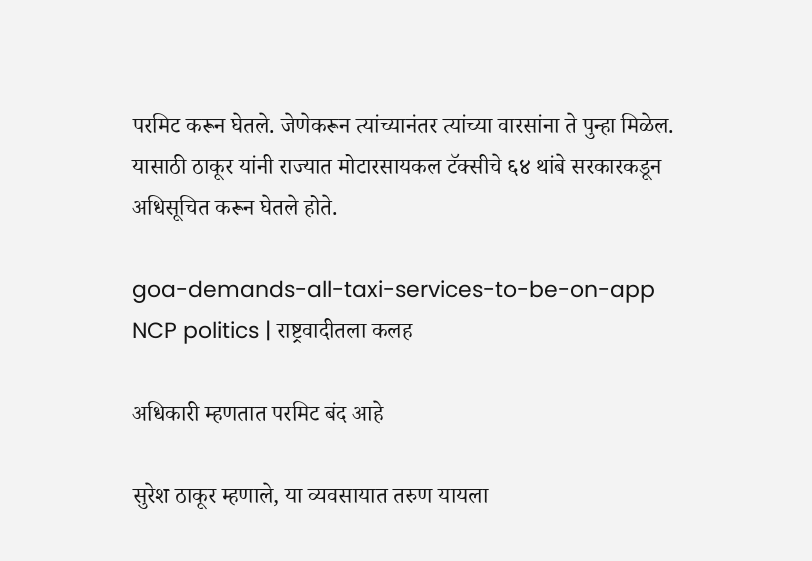परमिट करून घेतले. जेणेकरून त्यांच्यानंतर त्यांच्या वारसांना ते पुन्हा मिळेल. यासाठी ठाकूर यांनी राज्यात मोटारसायकल टॅक्सीचे ६४ थांबे सरकारकडून अधिसूचित करून घेतले होते.

goa-demands-all-taxi-services-to-be-on-app
NCP politics | राष्ट्रवादीतला कलह

अधिकारी म्हणतात परमिट बंद आहे

सुरेश ठाकूर म्हणाले, या व्यवसायात तरुण यायला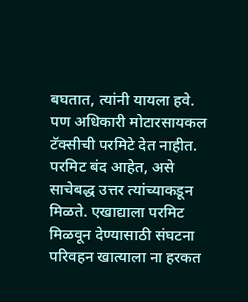बघतात, त्यांनी यायला हवे. पण अधिकारी मोटारसायकल टॅक्सीची परमिटे देत नाहीत. परमिट बंद आहेत, असे साचेबद्ध उत्तर त्यांच्याकडून मिळते. एखाद्याला परमिट मिळवून देण्यासाठी संघटना परिवहन खात्याला ना हरकत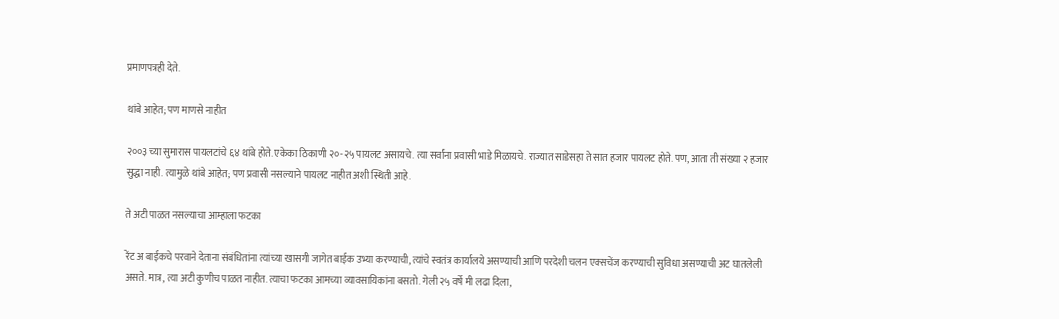प्रमाणपत्रही देते.

थांबे आहेत; पण माणसे नाहीत

२००३ च्या सुमारास पायलटांचे ६४ थांबे होते. एकेका ठिकाणी २०-२५ पायलट असायचे. त्या सर्वांना प्रवासी भाडे मिळायचे. राज्यात साडेसहा ते सात हजार पायलट होते. पण, आता ती संख्या २ हजार सुद्धा नाही. त्यामुळे थांबे आहेत; पण प्रवासी नसल्याने पायलट नाहीत अशी स्थिती आहे.

ते अटी पाळत नसल्याचा आम्हाला फटका

रेंट अ बाईकचे परवाने देताना संबंधितांना त्यांच्या खासगी जागेत बाईक उभ्या करण्याची, त्यांचे स्वतंत्र कार्यालये असण्याची आणि परदेशी चलन एक्सचेंज करण्याची सुविधा असण्याची अट घातलेली असते. मात्र, त्या अटी कुणीच पाळत नाहीत. त्याचा फटका आमच्या व्यावसायिकांना बसतो. गेली २५ वर्षे मी लढा दिला,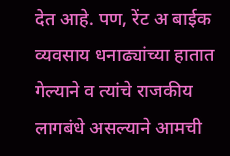देत आहे. पण, रेंट अ बाईक व्यवसाय धनाढ्यांच्या हातात गेल्याने व त्यांचे राजकीय लागबंधे असल्याने आमची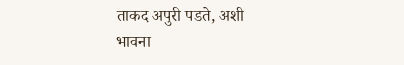ताकद अपुरी पडते, अशी भावना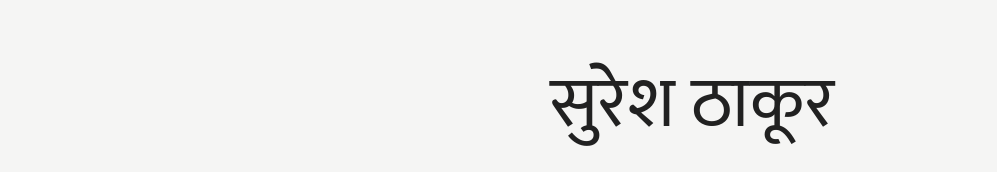सुरेश ठाकूर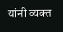यांनी व्यक्त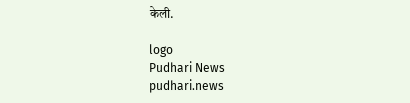केली.

logo
Pudhari News
pudhari.news